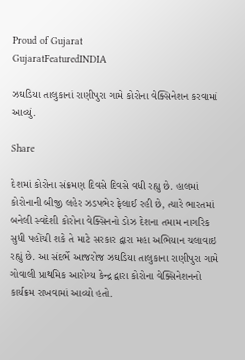Proud of Gujarat
GujaratFeaturedINDIA

ઝઘડિયા તાલુકાનાં રાણીપુરા ગામે કોરોના વેક્સિનેશન કરવામાં આવ્યું.

Share

દેશમાં કોરોના સંક્રમણ દિવસે દિવસે વધી રહ્યુ છે. હાલમાં કોરોનાની બીજી લહેર ઝડપભેર ફેલાઈ રહી છે, ત્યારે ભારતમાં બનેલી સ્વદેશી કોરોના વેક્સિનનો ડોઝ દેશના તમામ નાગરિક સુધી પહોંચી શકે તે માટે સરકાર દ્વારા મહા અભિયાન ચલાવાઇ રહ્યું છે. આ સંદર્ભે આજરોજ ઝઘડિયા તાલુકાના રાણીપુરા ગામે ગોવાલી પ્રાથમિક આરોગ્ય કેન્દ્ર દ્વારા કોરોના વેક્સિનેશનનો કાર્યક્રમ રાખવામાં આવ્યો હતો.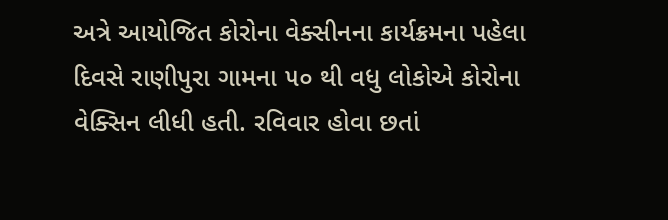અત્રે આયોજિત કોરોના વેક્સીનના કાર્યક્રમના પહેલા દિવસે રાણીપુરા ગામના ૫૦ થી વધુ લોકોએ કોરોના વેક્સિન લીધી હતી. રવિવાર હોવા છતાં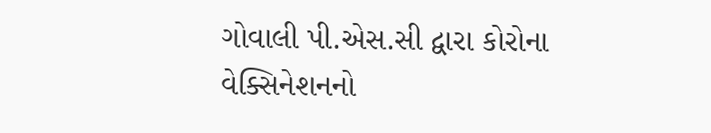ગોવાલી પી.એસ.સી દ્વારા કોરોના વેક્સિનેશનનો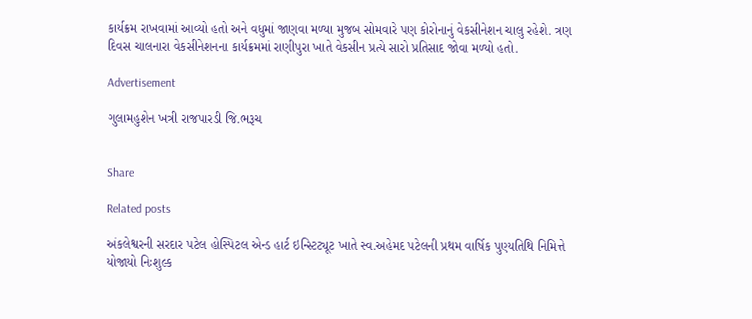કાર્યક્રમ રાખવામાં આવ્યો હતો અને વધુમાં જાણવા મળ્યા મુજબ સોમવારે પણ કોરોનાનું વેકસીનેશન ચાલુ રહેશે. ત્રણ દિવસ ચાલનારા વેકસીનેશનના કાર્યક્રમમાં રાણીપુરા ખાતે વેકસીન પ્રત્યે સારો‌ પ્રતિસાદ જોવા મળ્યો હતો.

Advertisement

ગુલામહુશેન ખત્રી રાજપારડી જિ.ભરૂચ


Share

Related posts

અંકલેશ્વરની સરદાર પટેલ હોસ્પિટલ એન્ડ હાર્ટ ઇન્સ્ટિટ્યૂટ ખાતે સ્વ.અહેમદ પટેલની પ્રથમ વાર્ષિક પુણ્યતિથિ નિમિત્તે યોજાયો નિઃશુલ્ક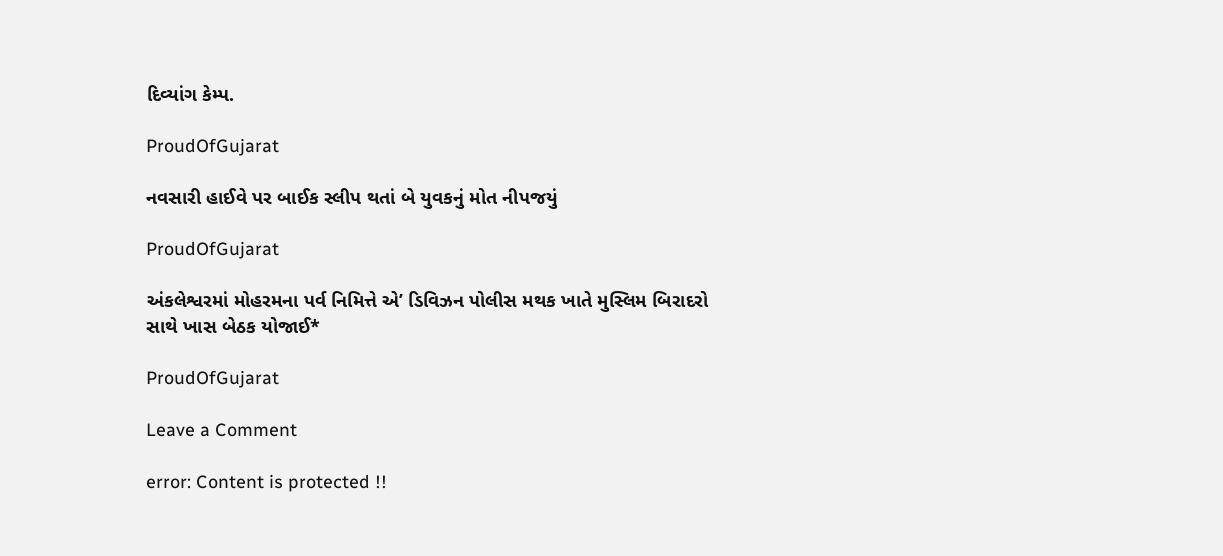દિવ્યાંગ કેમ્પ.

ProudOfGujarat

નવસારી હાઈવે પર બાઈક સ્લીપ થતાં બે યુવકનું મોત નીપજયું

ProudOfGujarat

અંકલેશ્વરમાં મોહરમના પર્વ નિમિત્તે એ’ ડિવિઝન પોલીસ મથક ખાતે મુસ્લિમ બિરાદરો સાથે ખાસ બેઠક યોજાઈ*

ProudOfGujarat

Leave a Comment

error: Content is protected !!